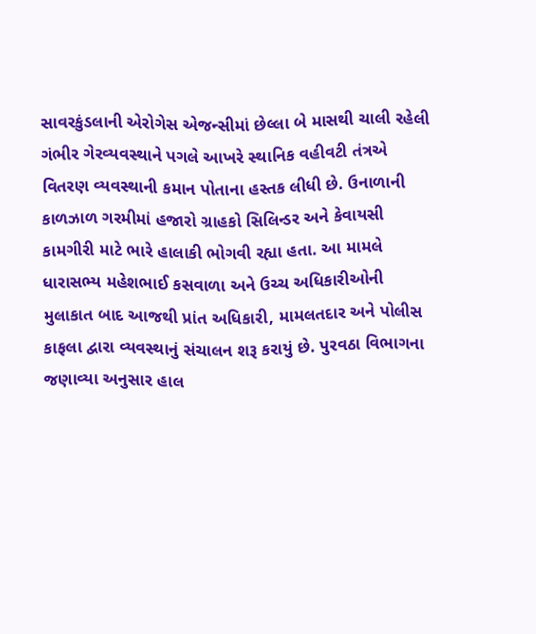સાવરકુંડલાની એરોગેસ એજન્સીમાં છેલ્લા બે માસથી ચાલી રહેલી ગંભીર ગેરવ્યવસ્થાને પગલે આખરે સ્થાનિક વહીવટી તંત્રએ વિતરણ વ્યવસ્થાની કમાન પોતાના હસ્તક લીધી છે. ઉનાળાની કાળઝાળ ગરમીમાં હજારો ગ્રાહકો સિલિન્ડર અને કેવાયસી કામગીરી માટે ભારે હાલાકી ભોગવી રહ્યા હતા. આ મામલે ધારાસભ્ય મહેશભાઈ કસવાળા અને ઉચ્ચ અધિકારીઓની મુલાકાત બાદ આજથી પ્રાંત અધિકારી, મામલતદાર અને પોલીસ કાફલા દ્વારા વ્યવસ્થાનું સંચાલન શરૂ કરાયું છે. પુરવઠા વિભાગના જણાવ્યા અનુસાર હાલ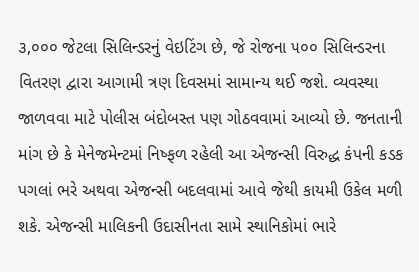૩,૦૦૦ જેટલા સિલિન્ડરનું વેઇટિંગ છે, જે રોજના ૫૦૦ સિલિન્ડરના વિતરણ દ્વારા આગામી ત્રણ દિવસમાં સામાન્ય થઈ જશે. વ્યવસ્થા જાળવવા માટે પોલીસ બંદોબસ્ત પણ ગોઠવવામાં આવ્યો છે. જનતાની માંગ છે કે મેનેજમેન્ટમાં નિષ્ફળ રહેલી આ એજન્સી વિરુદ્ધ કંપની કડક પગલાં ભરે અથવા એજન્સી બદલવામાં આવે જેથી કાયમી ઉકેલ મળી શકે. એજન્સી માલિકની ઉદાસીનતા સામે સ્થાનિકોમાં ભારે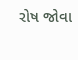રોષ જોવા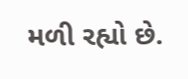મળી રહ્યો છે.